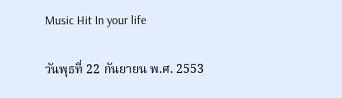Music Hit In your life

วันพุธที่ 22 กันยายน พ.ศ. 2553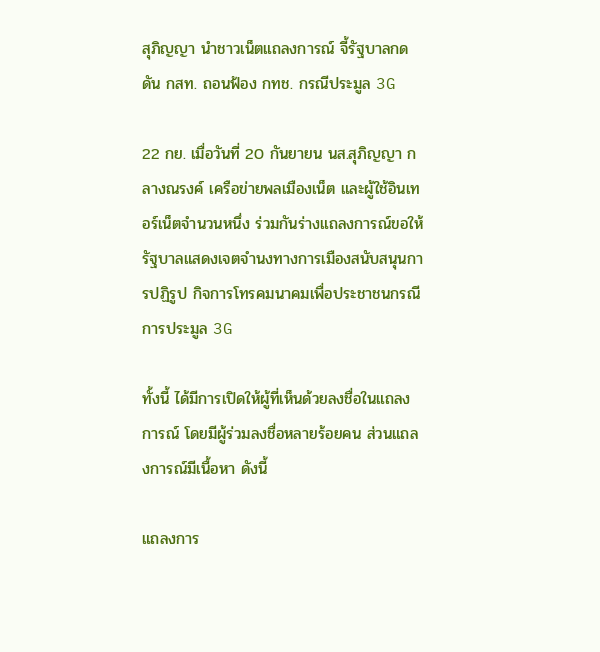สุภิญญา นำชาวเน็ตแถลงการณ์ จี้รัฐบาลกดดัน กสท. ถอนฟ้อง กทช. กรณีประมูล 3G

22 กย. เมื่อวันที่ 20 กันยายน นส.สุภิญญา กลางณรงค์ เครือข่ายพลเมืองเน็ต และผู้ใช้อินเทอร์เน็ตจำนวนหนึ่ง ร่วมกันร่างแถลงการณ์ขอให้รัฐบาลแสดงเจตจำนงทางการเมืองสนับสนุนการปฏิรูป กิจการโทรคมนาคมเพื่อประชาชนกรณีการประมูล 3G

ทั้งนี้ ได้มีการเปิดให้ผู้ที่เห็นด้วยลงชื่อในแถลงการณ์ โดยมีผู้ร่วมลงชื่อหลายร้อยคน ส่วนแถลงการณ์มีเนื้อหา ดังนี้

แถลงการ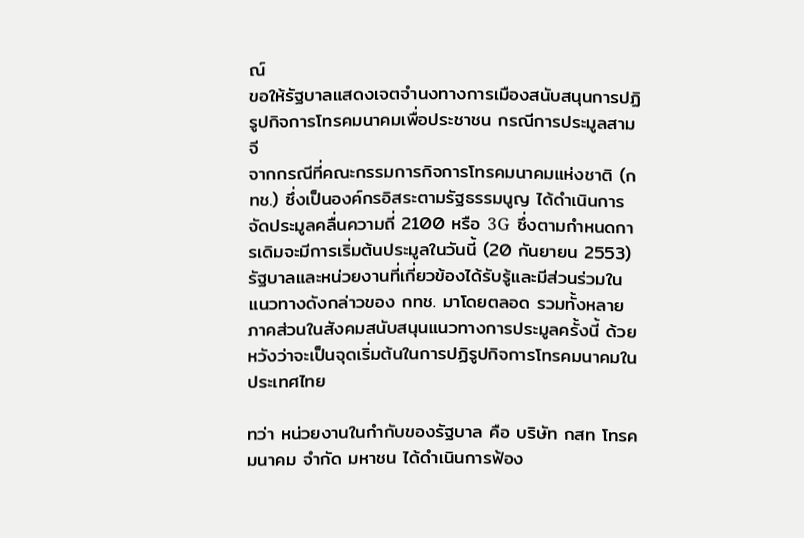ณ์
ขอให้รัฐบาลแสดงเจตจำนงทางการเมืองสนับสนุนการปฏิรูปกิจการโทรคมนาคมเพื่อประชาชน กรณีการประมูลสามจี
จากกรณีที่คณะกรรมการกิจการโทรคมนาคมแห่งชาติ (กทช.) ซึ่งเป็นองค์กรอิสระตามรัฐธรรมนูญ ได้ดำเนินการจัดประมูลคลื่นความถี่ 2100 หรือ 3G  ซึ่งตามกำหนดการเดิมจะมีการเริ่มต้นประมูลในวันนี้ (20 กันยายน 2553) รัฐบาลและหน่วยงานที่เกี่ยวข้องได้รับรู้และมีส่วนร่วมในแนวทางดังกล่าวของ กทช. มาโดยตลอด รวมทั้งหลายภาคส่วนในสังคมสนับสนุนแนวทางการประมูลครั้งนี้ ด้วยหวังว่าจะเป็นจุดเริ่มต้นในการปฏิรูปกิจการโทรคมนาคมในประเทศไทย

ทว่า หน่วยงานในกำกับของรัฐบาล คือ บริษัท กสท โทรคมนาคม จำกัด มหาชน ได้ดำเนินการฟ้อง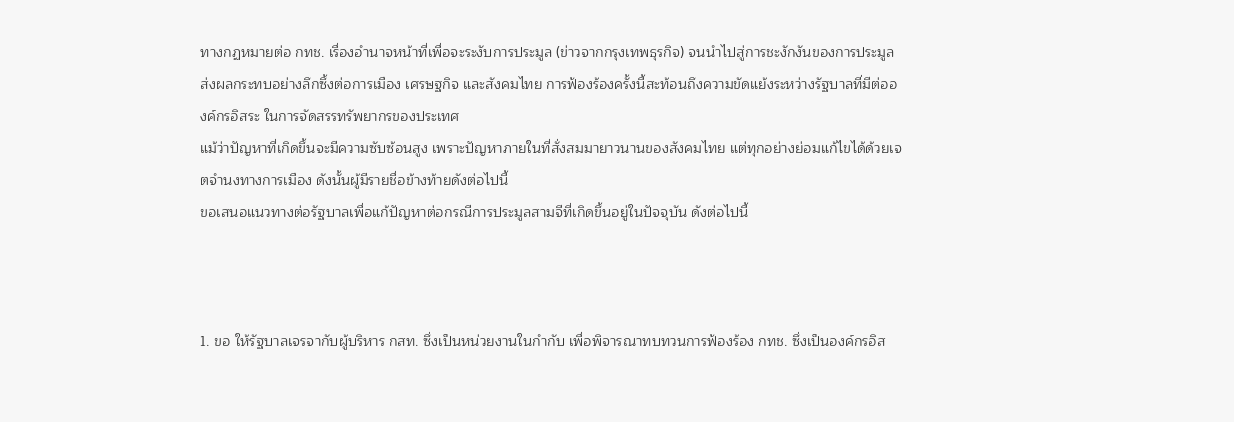ทางกฏหมายต่อ กทช. เรื่องอำนาจหน้าที่เพื่อจะระงับการประมูล (ข่าวจากกรุงเทพธุรกิจ) จนนำไปสู่การชะงักงันของการประมูล ส่งผลกระทบอย่างลึกซึ้งต่อการเมือง เศรษฐกิจ และสังคมไทย การฟ้องร้องครั้งนี้สะท้อนถึงความขัดแย้งระหว่างรัฐบาลที่มีต่อองค์กรอิสระ ในการจัดสรรทรัพยากรของประเทศ
แม้ว่าปัญหาที่เกิดขึ้นจะมีความซับซ้อนสูง เพราะปัญหาภายในที่สั่งสมมายาวนานของสังคมไทย แต่ทุกอย่างย่อมแก้ไขได้ด้วยเจตจำนงทางการเมือง ดังนั้นผู้มีรายชื่อข้างท้ายดังต่อไปนี้
ขอเสนอแนวทางต่อรัฐบาลเพื่อแก้ปัญหาต่อกรณีการประมูลสามจีที่เกิดขึ้นอยู่ในปัจจุบัน ดังต่อไปนี้



1. ขอ ให้รัฐบาลเจรจากับผู้บริหาร กสท. ซึ่งเป็นหน่วยงานในกำกับ เพื่อพิจารณาทบทวนการฟ้องร้อง กทช. ซึ่งเป็นองค์กรอิส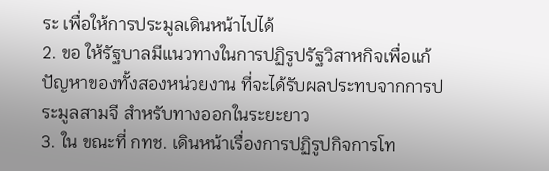ระ เพื่อให้การประมูลเดินหน้าไปได้
2. ขอ ให้รัฐบาลมีแนวทางในการปฏิรูปรัฐวิสาหกิจเพื่อแก้ปัญหาของทั้งสองหน่วยงาน ที่จะได้รับผลประทบจากการประมูลสามจี สำหรับทางออกในระยะยาว
3. ใน ขณะที่ กทช. เดินหน้าเรื่องการปฏิรูปกิจการโท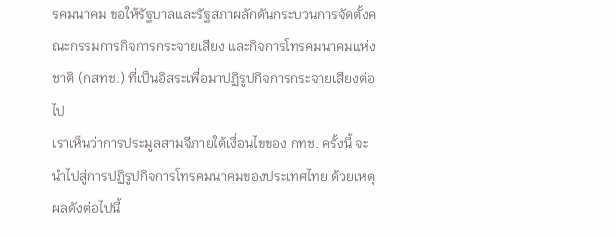รคมนาคม ขอให้รัฐบาลและรัฐสภาผลักดันกระบวนการจัดตั้งคณะกรรมการกิจการกระจายเสียง และกิจการโทรคมนาคมแห่งชาติ (กสทช.) ที่เป็นอิสระเพื่อมาปฏิรูปกิจการกระจายเสียงต่อไป
เราเห็นว่าการประมูลสามจีภายใต้เงื่อนไขของ กทช. ครั้งนี้ จะนำไปสู่การปฏิรูปกิจการโทรคมนาคมของประเทศไทย ด้วยเหตุผลดังต่อไปนี้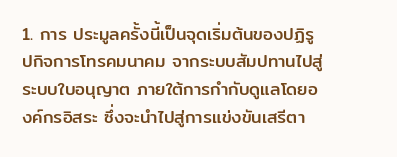1. การ ประมูลครั้งนี้เป็นจุดเริ่มต้นของปฏิรูปกิจการโทรคมนาคม จากระบบสัมปทานไปสู่ระบบใบอนุญาต ภายใต้การกำกับดูแลโดยองค์กรอิสระ ซึ่งจะนำไปสู่การแข่งขันเสรีตา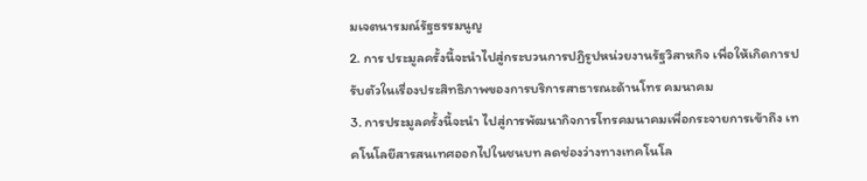มเจตนารมณ์รัฐธรรมนูญ
2. การ ประมูลครั้งนี้จะนำไปสู่กระบวนการปฏิรูปหน่วยงานรัฐวิสาหกิจ เพื่อให้เกิดการปรับตัวในเรื่องประสิทธิภาพของการบริการสาธารณะด้านโทร คมนาคม
3. การประมูลครั้งนี้จะนำ ไปสู่การพัฒนากิจการโทรคมนาคมเพื่อกระจายการเข้าถึง เทคโนโลยีสารสนเทศออกไปในชนบท ลดช่องว่างทางเทคโนโล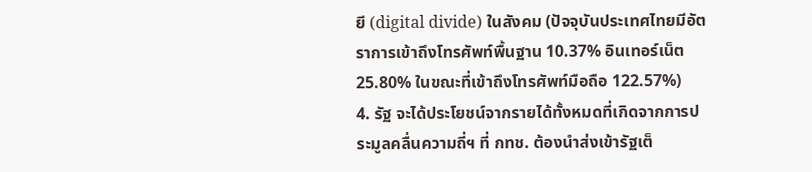ยี (digital divide) ในสังคม (ปัจจุบันประเทศไทยมีอัตราการเข้าถึงโทรศัพท์พื้นฐาน 10.37% อินเทอร์เน็ต 25.80% ในขณะที่เข้าถึงโทรศัพท์มือถือ 122.57%)
4. รัฐ จะได้ประโยชน์จากรายได้ทั้งหมดที่เกิดจากการประมูลคลื่นความถี่ฯ ที่ กทช. ต้องนำส่งเข้ารัฐเต็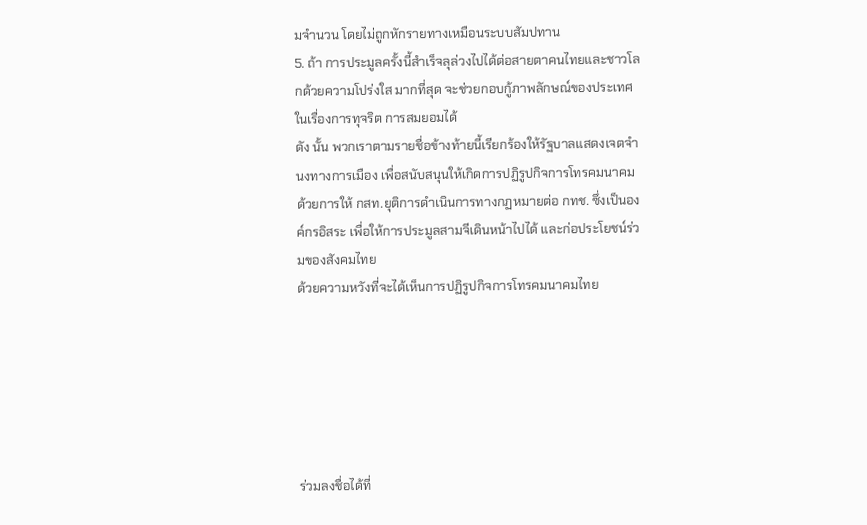มจำนวน โดยไม่ถูกหักรายทางเหมือนระบบสัมปทาน
5. ถ้า การประมูลครั้งนี้สำเร็จลุล่วงไปได้ต่อสายตาคนไทยและชาวโลกด้วยความโปร่งใส มากที่สุด จะช่วยกอบกู้ภาพลักษณ์ของประเทศในเรื่องการทุจริต การสมยอมได้
ดัง นั้น พวกเราตามรายชื่อข้างท้ายนี้เรียกร้องให้รัฐบาลแสดงเจตจำนงทางการเมือง เพื่อสนับสนุนให้เกิดการปฏิรูปกิจการโทรคมนาคม ด้วยการให้ กสท.ยุติการดำเนินการทางกฏหมายต่อ กทช. ซึ่งเป็นองค์กรอิสระ เพื่อให้การประมูลสามจีเดินหน้าไปได้ และก่อประโยชน์ร่วมของสังคมไทย
ด้วยความหวังที่จะได้เห็นการปฏิรูปกิจการโทรคมนาคมไทย






ร่วมลงชื่อได้ที่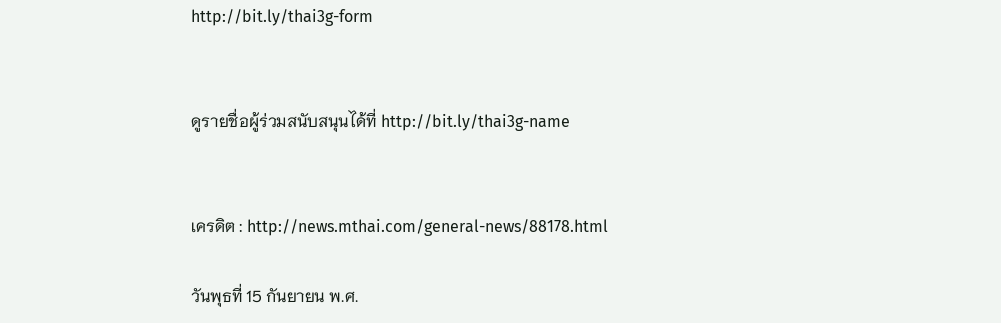http://bit.ly/thai3g-form


ดูรายชื่อผู้ร่วมสนับสนุนได้ที่ http://bit.ly/thai3g-name


เครดิต : http://news.mthai.com/general-news/88178.html

วันพุธที่ 15 กันยายน พ.ศ.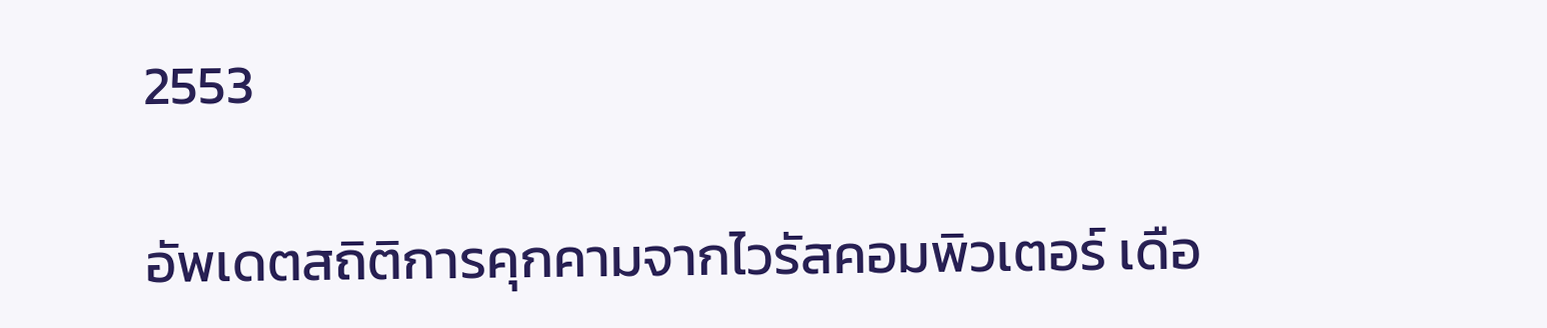2553

อัพเดตสถิติการคุกคามจากไวรัสคอมพิวเตอร์ เดือ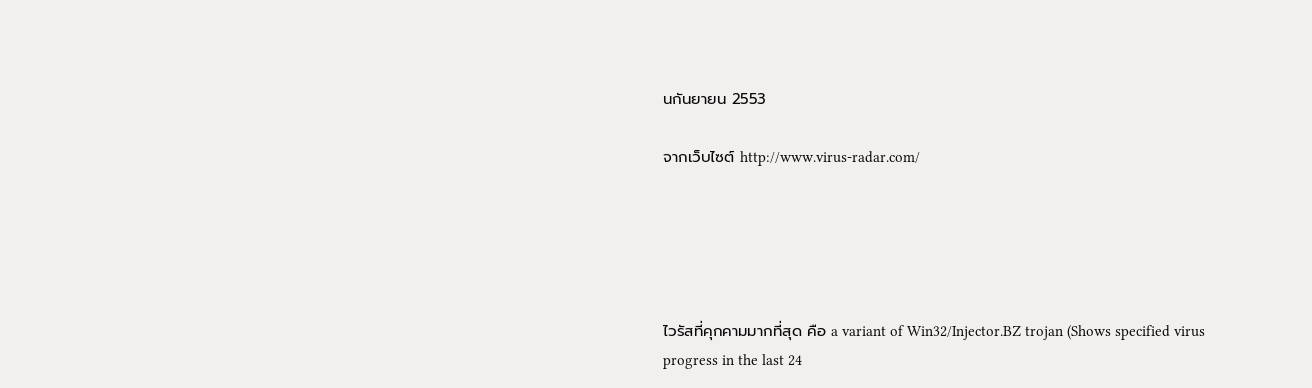นกันยายน 2553

จากเว็บไซต์ http://www.virus-radar.com/





ไวรัสที่คุกคามมากที่สุด คือ a variant of Win32/Injector.BZ trojan (Shows specified virus progress in the last 24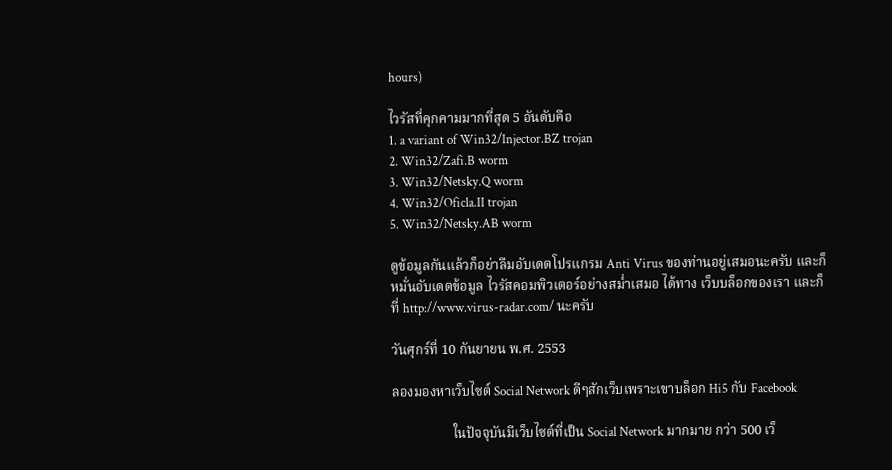hours)

ไวรัสที่คุกคามมากที่สุด 5 อันดับคือ
1. a variant of Win32/Injector.BZ trojan
2. Win32/Zafi.B worm
3. Win32/Netsky.Q worm
4. Win32/Oficla.II trojan
5. Win32/Netsky.AB worm

ดูข้อมูลกันแล้วก็อย่าลืมอับเดตโปรแกรม Anti Virus ของท่านอยู่เสมอนะครับ และก็หมั่นอับเดตข้อมูล ไวรัสคอมพิวเตอร์อย่างสม่ำเสมอ ได้ทาง เว็บบล็อกของเรา และก็ที่ http://www.virus-radar.com/ นะครับ

วันศุกร์ที่ 10 กันยายน พ.ศ. 2553

ลองมองหาเว็บไซต์ Social Network ดีๆสักเว็บเพราะเขาบล็อก Hi5 กับ Facebook

                  ในปัจจุบันมีเว็บไซต์ที่เป็น Social Network มากมาย กว่า 500 เว็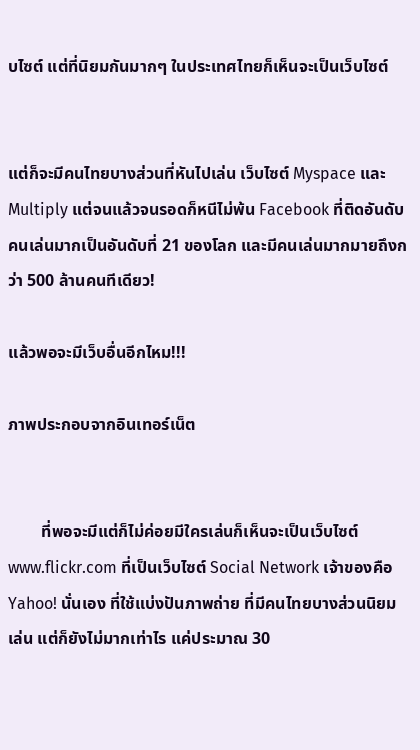บไซต์ แต่ที่นิยมกันมากๆ ในประเทศไทยก็เห็นจะเป็นเว็บไซต์


แต่ก็จะมีคนไทยบางส่วนที่หันไปเล่น เว็บไซต์ Myspace และ Multiply แต่จนแล้วจนรอดก็หนีไม่พ้น Facebook ที่ติดอันดับคนเล่นมากเป็นอันดับที่ 21 ของโลก และมีคนเล่นมากมายถึงกว่า 500 ล้านคนทีเดียว!

แล้วพอจะมีเว็บอื่นอีกไหม!!!

ภาพประกอบจากอินเทอร์เน็ต


        ที่พอจะมีแต่ก็ไม่ค่อยมีใครเล่นก็เห็นจะเป็นเว็บไซต์  www.flickr.com ที่เป็นเว็บไซต์ Social Network เจ้าของคือ Yahoo! นั่นเอง ที่ใช้แบ่งปันภาพถ่าย ที่มีคนไทยบางส่วนนิยมเล่น แต่ก็ยังไม่มากเท่าไร แค่ประมาณ 30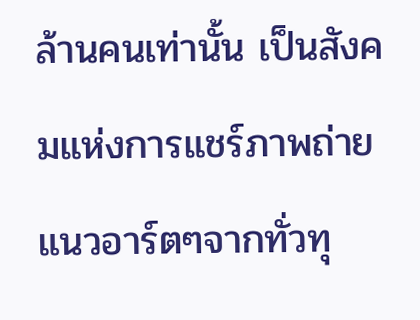ล้านคนเท่านั้น เป็นสังคมแห่งการแชร์ภาพถ่าย แนวอาร์ตๆจากทั่วทุ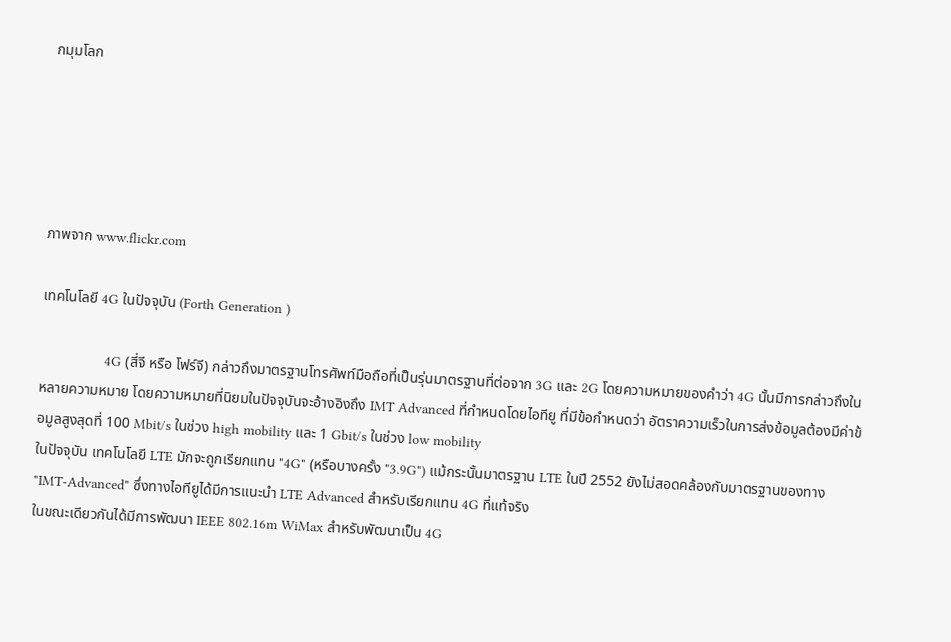กมุมโลก





ภาพจาก www.flickr.com

เทคโนโลยี 4G ในปัจจุบัน (Forth Generation )

                4G (สี่จี หรือ โฟร์จี) กล่าวถึงมาตรฐานโทรศัพท์มือถือที่เป็นรุ่นมาตรฐานที่ต่อจาก 3G และ 2G โดยความหมายของคำว่า 4G นั้นมีการกล่าวถึงในหลายความหมาย โดยความหมายที่นิยมในปัจจุบันจะอ้างอิงถึง IMT Advanced ที่กำหนดโดยไอทียู ที่มีข้อกำหนดว่า อัตราความเร็วในการส่งข้อมูลต้องมีค่าข้อมูลสูงสุดที่ 100 Mbit/s ในช่วง high mobility และ 1 Gbit/s ในช่วง low mobility
ในปัจจุบัน เทคโนโลยี LTE มักจะถูกเรียกแทน "4G" (หรือบางครั้ง "3.9G") แม้กระนั้นมาตรฐาน LTE ในปี 2552 ยังไม่สอดคล้องกับมาตรฐานของทาง "IMT-Advanced" ซึ่งทางไอทียูได้มีการแนะนำ LTE Advanced สำหรับเรียกแทน 4G ที่แท้จริง
ในขณะเดียวกันได้มีการพัฒนา IEEE 802.16m WiMax สำหรับพัฒนาเป็น 4G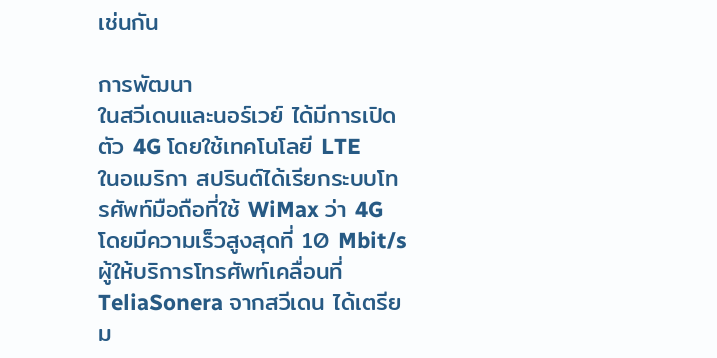เช่นกัน

การพัฒนา
ในสวีเดนและนอร์เวย์ ได้มีการเปิดตัว 4G โดยใช้เทคโนโลยี LTE
ในอเมริกา สปรินต์ได้เรียกระบบโทรศัพท์มือถือที่ใช้ WiMax ว่า 4G โดยมีความเร็วสูงสุดที่ 10 Mbit/sผู้ให้บริการโทรศัพท์เคลื่อนที่ TeliaSonera จากสวีเดน ได้เตรียม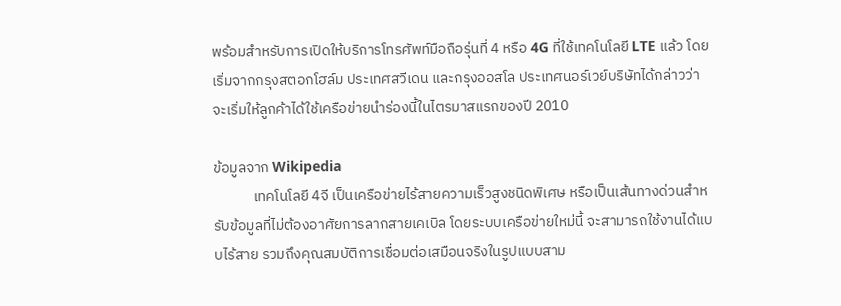พร้อมสำหรับการเปิดให้บริการโทรศัพท์มือถือรุ่นที่ 4 หรือ 4G ที่ใช้เทคโนโลยี LTE แล้ว โดยเริ่มจากกรุงสตอกโฮล์ม ประเทศสวีเดน และกรุงออสโล ประเทศนอร์เวย์บริษัทได้กล่าวว่า จะเริ่มให้ลูกค้าได้ใช้เครือข่ายนำร่องนี้ในไตรมาสแรกของปี 2010

ข้อมูลจาก Wikipedia
            เทคโนโลยี 4จี เป็นเครือข่ายไร้สายความเร็วสูงชนิดพิเศษ หรือเป็นเส้นทางด่วนสำหรับข้อมูลที่ไม่ต้องอาศัยการลากสายเคเบิล โดยระบบเครือข่ายใหม่นี้ จะสามารถใช้งานได้แบบไร้สาย รวมถึงคุณสมบัติการเชื่อมต่อเสมือนจริงในรูปแบบสาม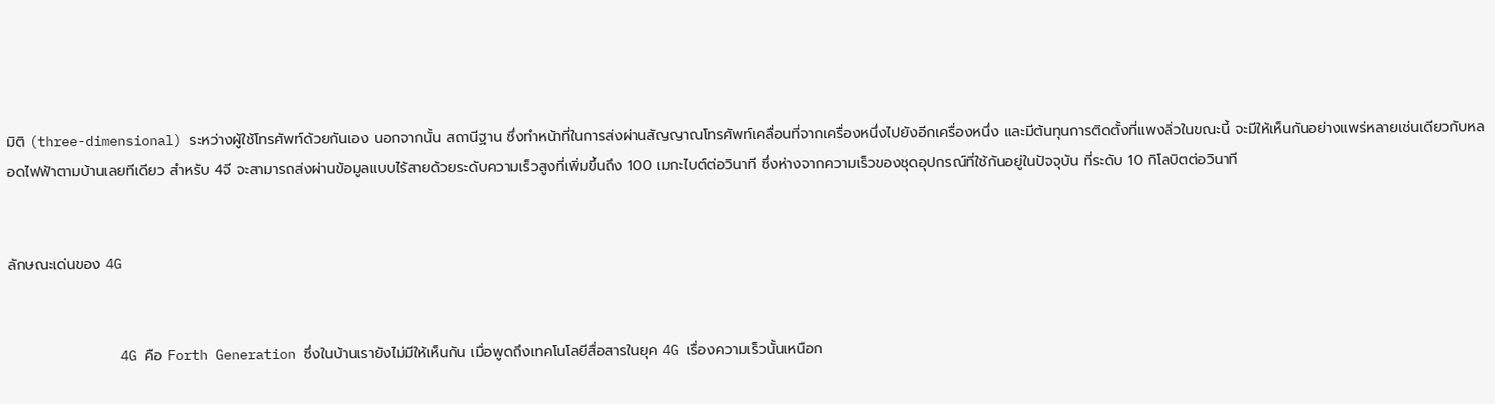มิติ (three-dimensional) ระหว่างผู้ใช้โทรศัพท์ด้วยกันเอง นอกจากนั้น สถานีฐาน ซึ่งทำหน้าที่ในการส่งผ่านสัญญาณโทรศัพท์เคลื่อนที่จากเครื่องหนึ่งไปยังอีกเครื่องหนึ่ง และมีต้นทุนการติดตั้งที่แพงลิ่วในขณะนี้ จะมีให้เห็นกันอย่างแพร่หลายเช่นเดียวกับหลอดไฟฟ้าตามบ้านเลยทีเดียว สำหรับ 4จี จะสามารถส่งผ่านข้อมูลแบบไร้สายด้วยระดับความเร็วสูงที่เพิ่มขึ้นถึง 100 เมกะไบต์ต่อวินาที ซึ่งห่างจากความเร็วของชุดอุปกรณ์ที่ใช้กันอยู่ในปัจจุบัน ที่ระดับ 10 กิโลบิตต่อวินาที


ลักษณะเด่นของ 4G


              4G คือ Forth Generation ซึ่งในบ้านเรายังไม่มีให้เห็นกัน เมื่อพูดถึงเทคโนโลยีสื่อสารในยุค 4G เรื่องความเร็วนั้นเหนือก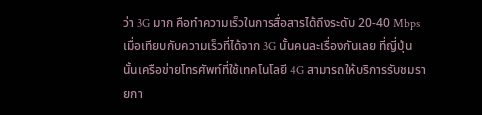ว่า 3G มาก คือทำความเร็วในการสื่อสารได้ถึงระดับ 20-40 Mbps เมื่อเทียบกับความเร็วที่ได้จาก 3G นั้นคนละเรื่องกันเลย ที่ญี่ปุ่นนั้นเครือข่ายโทรศัพท์ที่ใช้เทคโนโลยี 4G สามารถให้บริการรับชมรายกา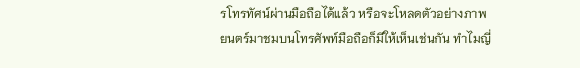รโทรทัศน์ผ่านมือถือได้แล้ว หรือจะโหลดตัวอย่างภาพยนตร์มาชมบนโทรศัพท์มือถือก็มีให้เห็นเช่นกัน ทำไมญี่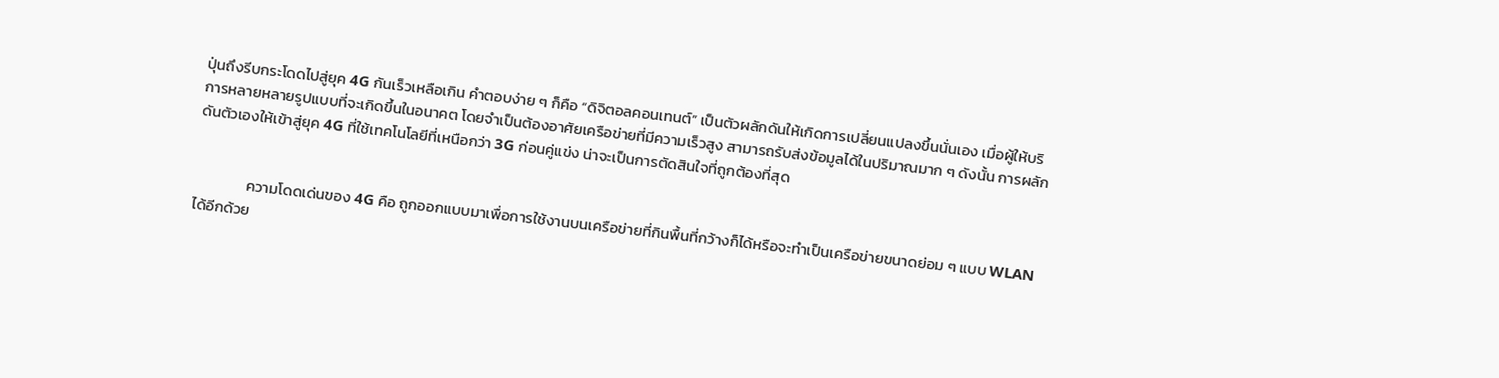ปุ่นถึงรีบกระโดดไปสู่ยุค 4G กันเร็วเหลือเกิน คำตอบง่าย ๆ ก็คือ “ดิจิตอลคอนเทนต์” เป็นตัวผลักดันให้เกิดการเปลี่ยนแปลงขึ้นนั่นเอง เมื่อผู้ให้บริการหลายหลายรูปแบบที่จะเกิดขึ้นในอนาคต โดยจำเป็นต้องอาศัยเครือข่ายที่มีความเร็วสูง สามารถรับส่งข้อมูลได้ในปริมาณมาก ๆ ดังนั้น การผลักดันตัวเองให้เข้าสู่ยุค 4G ที่ใช้เทคโนโลยีที่เหนือกว่า 3G ก่อนคู่แข่ง น่าจะเป็นการตัดสินใจที่ถูกต้องที่สุด


               ความโดดเด่นของ 4G คือ ถูกออกแบบมาเพื่อการใช้งานบนเครือข่ายที่กินพื้นที่กว้างก็ได้หรือจะทำเป็นเครือข่ายขนาดย่อม ๆ แบบ WLAN ได้อีกด้วย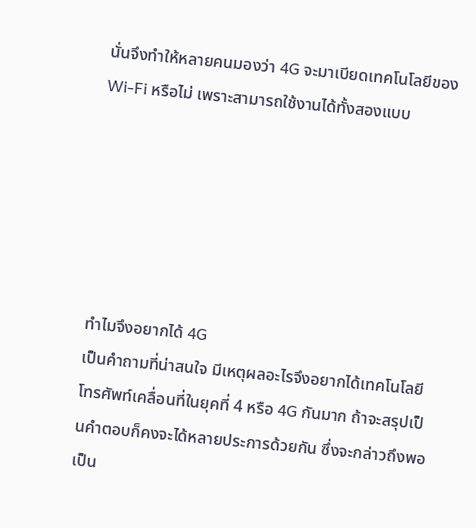นั่นจึงทำให้หลายคนมองว่า 4G จะมาเบียดเทคโนโลยีของ Wi-Fi หรือไม่ เพราะสามารถใช้งานได้ทั้งสองแบบ






ทำไมจึงอยากได้ 4G
เป็นคำถามที่น่าสนใจ มีเหตุผลอะไรจึงอยากได้เทคโนโลยีโทรศัพท์เคลื่อนที่ในยุคที่ 4 หรือ 4G กันมาก ถ้าจะสรุปเป็นคำตอบก็คงจะได้หลายประการด้วยกัน ซึ่งจะกล่าวถึงพอเป็น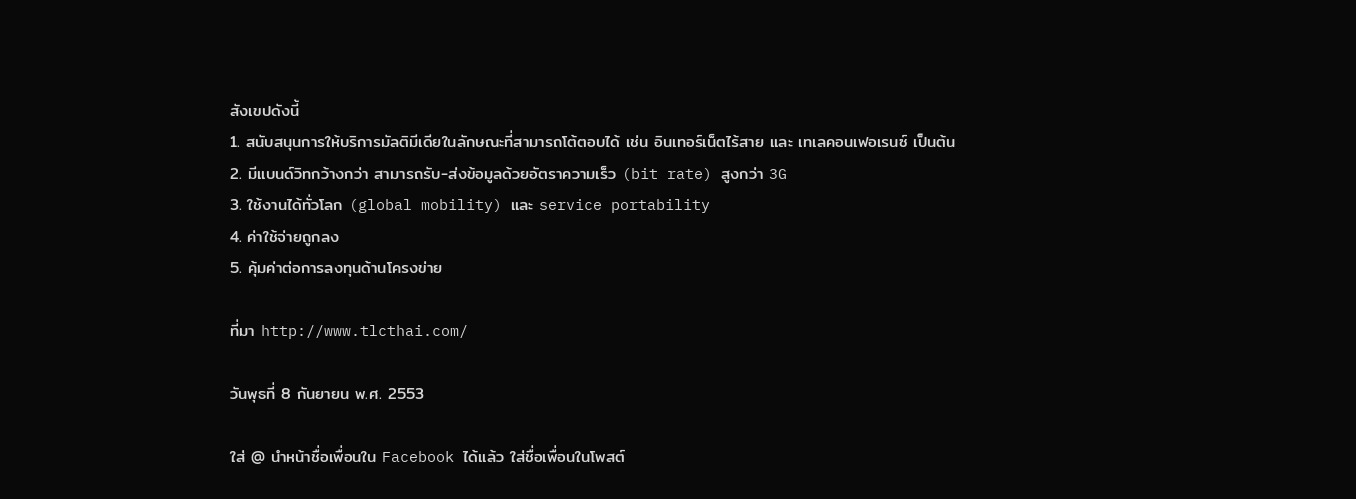สังเขปดังนี้
1. สนับสนุนการให้บริการมัลติมีเดียในลักษณะที่สามารถโต้ตอบได้ เช่น อินเทอร์เน็ตไร้สาย และ เทเลคอนเฟอเรนซ์ เป็นต้น
2. มีแบนด์วิทกว้างกว่า สามารถรับ-ส่งข้อมูลด้วยอัตราความเร็ว (bit rate) สูงกว่า 3G
3. ใช้งานได้ทั่วโลก (global mobility) และ service portability
4. ค่าใช้จ่ายถูกลง
5. คุ้มค่าต่อการลงทุนด้านโครงข่าย

ที่มา http://www.tlcthai.com/

วันพุธที่ 8 กันยายน พ.ศ. 2553

ใส่ @ นำหน้าชื่อเพื่อนใน Facebook ได้แล้ว ใส่ชื่อเพื่อนในโพสต์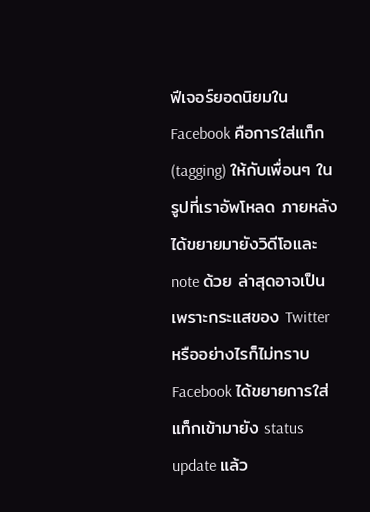ฟีเจอร์ยอดนิยมใน Facebook คือการใส่แท็ก (tagging) ให้กับเพื่อนๆ ในรูปที่เราอัพโหลด ภายหลังได้ขยายมายังวิดีโอและ note ด้วย ล่าสุดอาจเป็นเพราะกระแสของ Twitter หรืออย่างไรก็ไม่ทราบ Facebook ได้ขยายการใส่แท็กเข้ามายัง status update แล้ว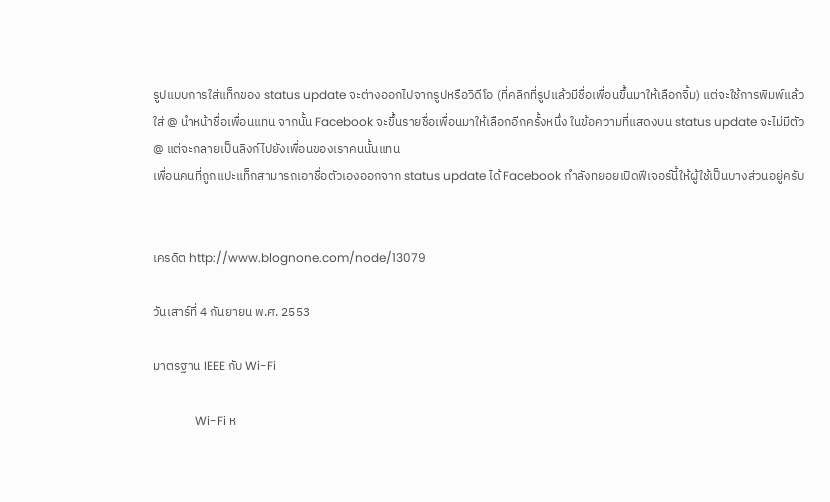รูปแบบการใส่แท็กของ status update จะต่างออกไปจากรูปหรือวิดีโอ (ที่คลิกที่รูปแล้วมีชื่อเพื่อนขึ้นมาให้เลือกจิ้ม) แต่จะใช้การพิมพ์แล้วใส่ @ นำหน้าชื่อเพื่อนแทน จากนั้น Facebook จะขึ้นรายชื่อเพื่อนมาให้เลือกอีกครั้งหนึ่ง ในข้อความที่แสดงบน status update จะไม่มีตัว @ แต่จะกลายเป็นลิงก์ไปยังเพื่อนของเราคนนั้นแทน
เพื่อนคนที่ถูกแปะแท็กสามารถเอาชื่อตัวเองออกจาก status update ได้ Facebook กำลังทยอยเปิดฟีเจอร์นี้ให้ผู้ใช้เป็นบางส่วนอยู่ครับ


เครดิต http://www.blognone.com/node/13079

วันเสาร์ที่ 4 กันยายน พ.ศ. 2553

มาตรฐาน IEEE กับ Wi-Fi

              Wi-Fi ห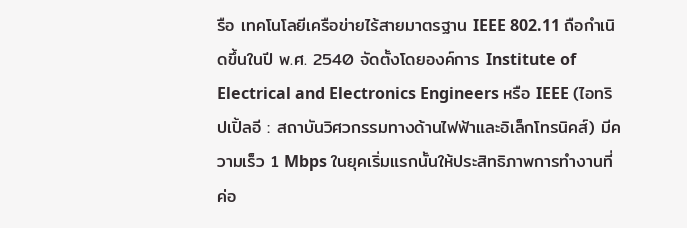รือ เทคโนโลยีเครือข่ายไร้สายมาตรฐาน IEEE 802.11 ถือกำเนิดขึ้นในปี พ.ศ. 2540 จัดตั้งโดยองค์การ Institute of Electrical and Electronics Engineers หรือ IEEE (ไอทริปเปิ้ลอี : สถาบันวิศวกรรมทางด้านไฟฟ้าและอิเล็กโทรนิคส์) มีความเร็ว 1 Mbps ในยุคเริ่มแรกนั้นให้ประสิทธิภาพการทำงานที่ค่อ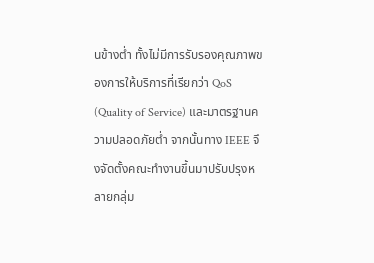นข้างต่ำ ทั้งไม่มีการรับรองคุณภาพของการให้บริการที่เรียกว่า QoS (Quality of Service) และมาตรฐานความปลอดภัยต่ำ จากนั้นทาง IEEE จึงจัดตั้งคณะทำงานขึ้นมาปรับปรุงหลายกลุ่ม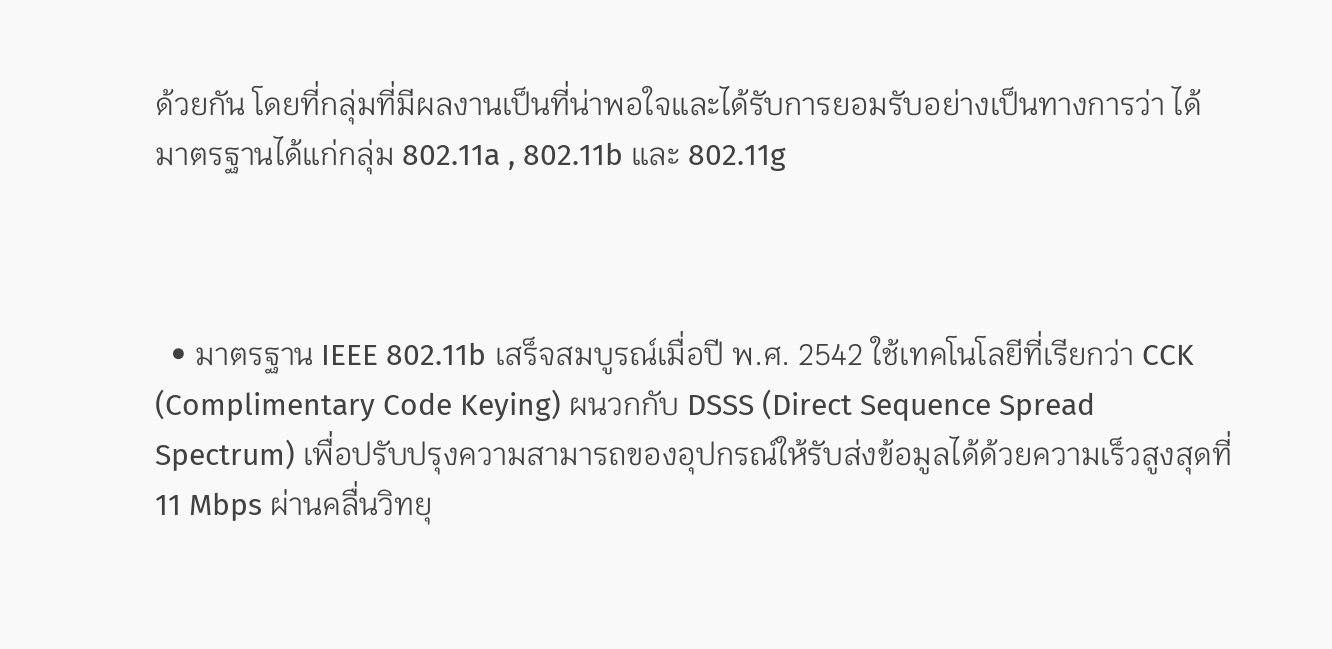ด้วยกัน โดยที่กลุ่มที่มีผลงานเป็นที่น่าพอใจและได้รับการยอมรับอย่างเป็นทางการว่า ได้มาตรฐานได้แก่กลุ่ม 802.11a , 802.11b และ 802.11g



  • มาตรฐาน IEEE 802.11b เสร็จสมบูรณ์เมื่อปี พ.ศ. 2542 ใช้เทคโนโลยีที่เรียกว่า CCK (Complimentary Code Keying) ผนวกกับ DSSS (Direct Sequence Spread Spectrum) เพื่อปรับปรุงความสามารถของอุปกรณ์ให้รับส่งข้อมูลได้ด้วยความเร็วสูงสุดที่ 11 Mbps ผ่านคลื่นวิทยุ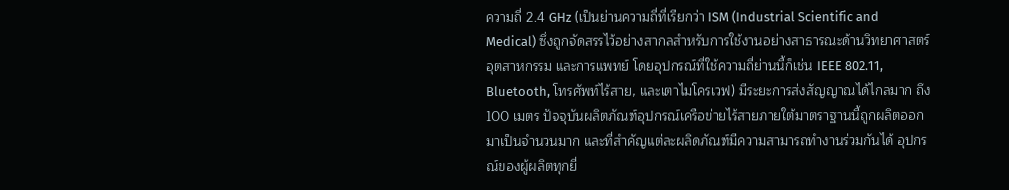ความถี่ 2.4 GHz (เป็นย่านความถี่ที่เรียกว่า ISM (Industrial Scientific and Medical) ซึ่งถูกจัดสรรไว้อย่างสากลสำหรับการใช้งานอย่างสาธารณะด้านวิทยาศาสตร์ อุตสาหกรรม และการแพทย์ โดยอุปกรณ์ที่ใช้ความถี่ย่านนี้ก็เช่น IEEE 802.11, Bluetooth, โทรศัพท์ไร้สาย, และเตาไมโครเวฟ) มีระยะการส่งสัญญาณได้ไกลมาก ถึง 100 เมตร ปัจจุบันผลิตภัณฑ์อุปกรณ์เครือข่ายไร้สายภายใต้มาตราฐานนี้ถูกผลิตออกมาเป็นจำนวนมาก และที่สำคัญแต่ละผลิดภัณฑ์มีความสามารถทำงานร่วมกันได้ อุปกรณ์ของผู้ผลิตทุกยี่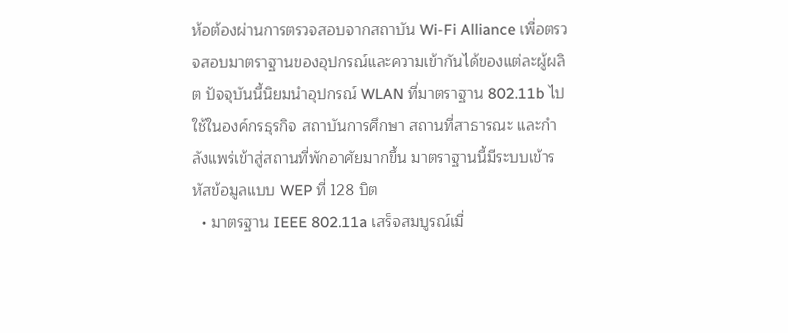ห้อต้องผ่านการตรวจสอบจากสถาบัน Wi-Fi Alliance เพื่อตรวจสอบมาตราฐานของอุปกรณ์และความเข้ากันได้ของแต่ละผู้ผลิต ปัจจุบันนี้นิยมนำอุปกรณ์ WLAN ที่มาตราฐาน 802.11b ไปใช้ในองค์กรธุรกิจ สถาบันการศึกษา สถานที่สาธารณะ และกำลังแพร่เข้าสู่สถานที่พักอาศัยมากขึ้น มาตราฐานนี้มีระบบเข้ารหัสข้อมูลแบบ WEP ที่ 128 บิต
  • มาตรฐาน IEEE 802.11a เสร็จสมบูรณ์เมื่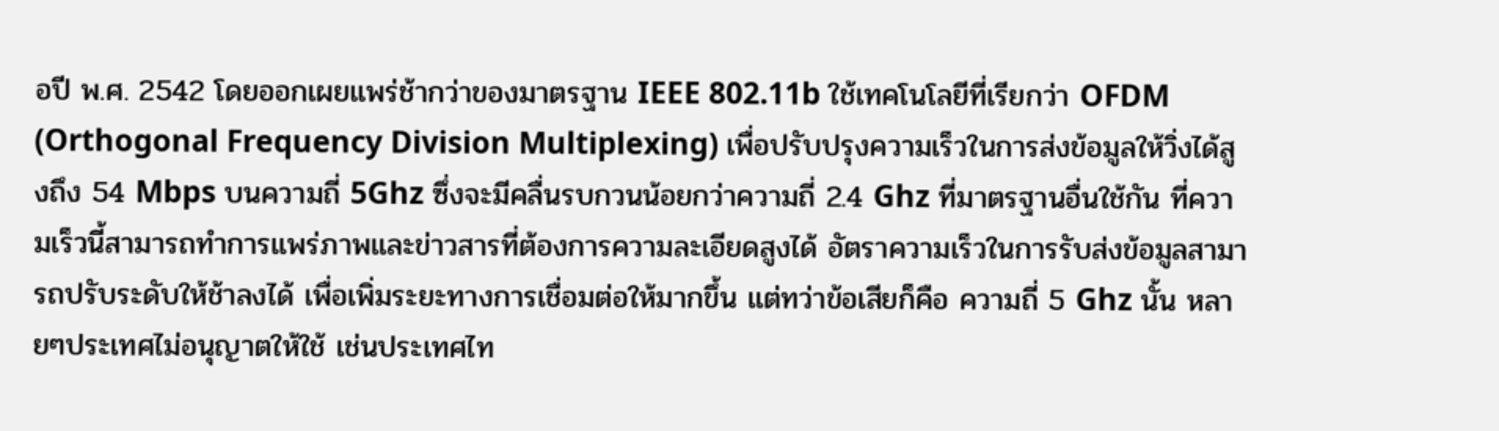อปี พ.ศ. 2542 โดยออกเผยแพร่ช้ากว่าของมาตรฐาน IEEE 802.11b ใช้เทคโนโลยีที่เรียกว่า OFDM (Orthogonal Frequency Division Multiplexing) เพื่อปรับปรุงความเร็วในการส่งข้อมูลให้วิ่งได้สูงถึง 54 Mbps บนความถี่ 5Ghz ซึ่งจะมีคลื่นรบกวนน้อยกว่าความถี่ 2.4 Ghz ที่มาตรฐานอื่นใช้กัน ที่ความเร็วนี้สามารถทำการแพร่ภาพและข่าวสารที่ต้องการความละเอียดสูงได้ อัตราความเร็วในการรับส่งข้อมูลสามารถปรับระดับให้ช้าลงได้ เพื่อเพิ่มระยะทางการเชื่อมต่อให้มากขึ้น แต่ทว่าข้อเสียก็คือ ความถี่ 5 Ghz นั้น หลายๆประเทศไม่อนุญาตให้ใช้ เช่นประเทศไท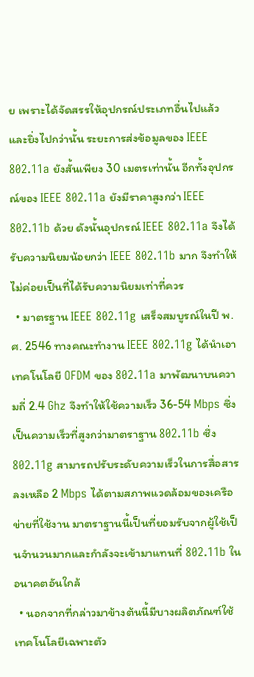ย เพราะได้จัดสรรให้อุปกรณ์ประเภทอื่นไปแล้ว และยิ่งไปกว่านั้น ระยะการส่งข้อมูลของ IEEE 802.11a ยังสั้นเพียง 30 เมตรเท่านั้น อีกทั้งอุปกรณ์ของ IEEE 802.11a ยังมีราคาสูงกว่า IEEE 802.11b ด้วย ดังนั้นอุปกรณ์ IEEE 802.11a จึงได้รับความนิยมน้อยกว่า IEEE 802.11b มาก จึงทำให้ไม่ค่อยเป็นที่ได้รับความนิยมเท่าที่ควร
  • มาตรฐาน IEEE 802.11g เสร็จสมบูรณ์ในปี พ.ศ. 2546 ทางคณะทำงาน IEEE 802.11g ได้นำเอาเทคโนโลยี OFDM ของ 802.11a มาพัฒนาบนความถี่ 2.4 Ghz จึงทำให้ใช้ความเร็ว 36-54 Mbps ซึ่งเป็นความเร็วที่สูงกว่ามาตราฐาน 802.11b ซึ่ง 802.11g สามารถปรับระดับความเร็วในการสื่อสารลงเหลือ 2 Mbps ได้ตามสภาพแวดล้อมของเครือข่ายที่ใช้งาน มาตราฐานนี้เป็นที่ยอมรับจากผู้ใช้เป็นจำนวนมากและกำลังจะเข้ามาแทนที่ 802.11b ในอนาคตอันใกล้
  • นอกจากที่กล่าวมาข้างต้นนี้มีบางผลิตภัณฑ์ใช้เทคโนโลยีเฉพาะตัว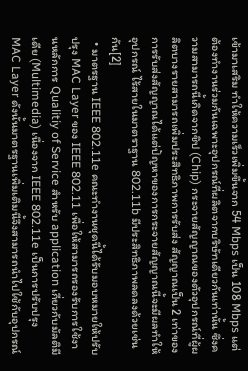เข้ามาเสริม ทำให้ความเร็วเพิ่มขึ้นจาก 54 Mbps เป็น 108 Mbps แต่ต้องทำงานร่วมกันเฉพาะอุปกรณ์ที่ผลิตจากบริษัทเดียวกันเท่านั้น ซึ่งความสามารถนี้เกิดจากชิป (Chip) กระจายสัญญาณของตัวอุปกรณ์ที่ผู้ผลิตบางรายสามารถเพิ่มประสิทธิภาพการรับส่ง สัญญาณเป็น 2 เท่าของการรับส่งสัญญาณได้แต่ปัญหาของการกระจายสัญญาณนี้จะมีผลทำให้อุปกรณ์ ไร้สายในมาตราฐาน 802.11b มีประสิทธิภาพลดลงด้วยเช่นกัน[2]
  • มาตรฐาน IEEE 802.11e คณะทำงานชุดนี้ได้รับมอบหมายให้ปรับปรุง MAC Layer ของ IEEE 802.11 เพื่อให้สามารถรองรับการใช้งานหลักการ Qualitiy of Service สำหรับ application เกี่ยวกับมัลติมีเดีย (Multimedia) เนื่องจาก IEEE 802.11e เป็นการปรับปรุง MAC Layer ดังนั้นมาตรฐานเพิ่มเติมนี้จึงสามารถนำไปใช้กับอุปกรณ์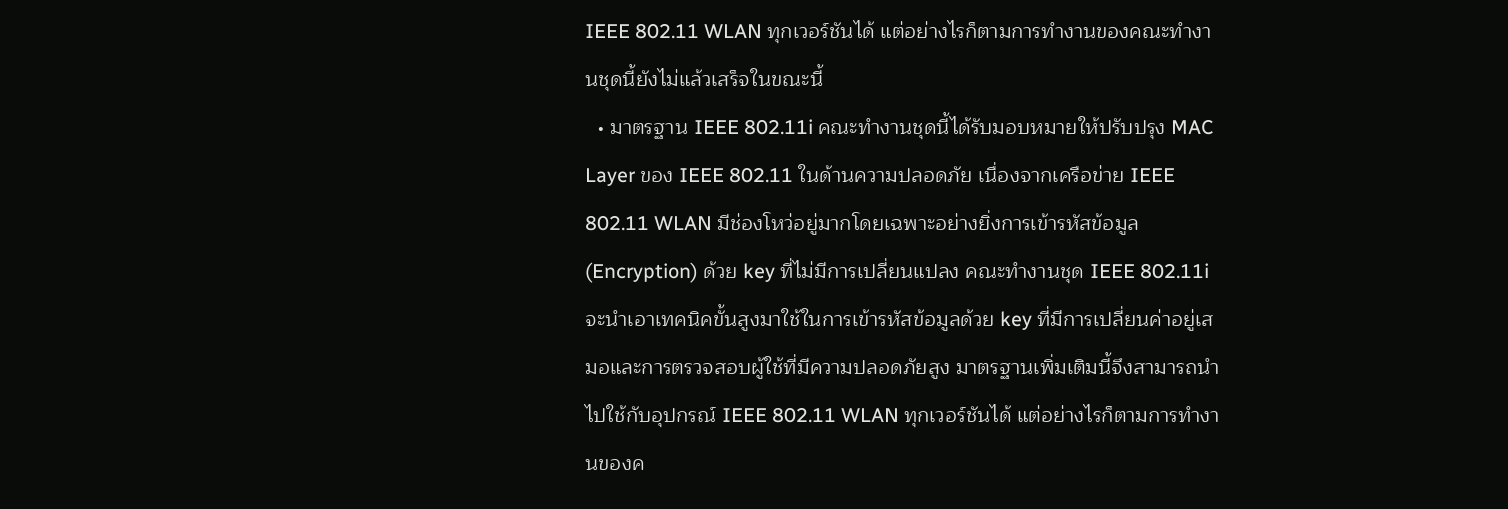IEEE 802.11 WLAN ทุกเวอร์ชันได้ แต่อย่างไรก็ตามการทำงานของคณะทำงานชุดนี้ยังไม่แล้วเสร็จในขณะนี้
  • มาตรฐาน IEEE 802.11i คณะทำงานชุดนี้ได้รับมอบหมายให้ปรับปรุง MAC Layer ของ IEEE 802.11 ในด้านความปลอดภัย เนื่องจากเครือข่าย IEEE 802.11 WLAN มีช่องโหว่อยู่มากโดยเฉพาะอย่างยิ่งการเข้ารหัสข้อมูล (Encryption) ด้วย key ที่ไม่มีการเปลี่ยนแปลง คณะทำงานชุด IEEE 802.11i จะนำเอาเทคนิคขั้นสูงมาใช้ในการเข้ารหัสข้อมูลด้วย key ที่มีการเปลี่ยนค่าอยู่เสมอและการตรวจสอบผู้ใช้ที่มีความปลอดภัยสูง มาตรฐานเพิ่มเติมนี้จึงสามารถนำไปใช้กับอุปกรณ์ IEEE 802.11 WLAN ทุกเวอร์ชันได้ แต่อย่างไรก็ตามการทำงานของค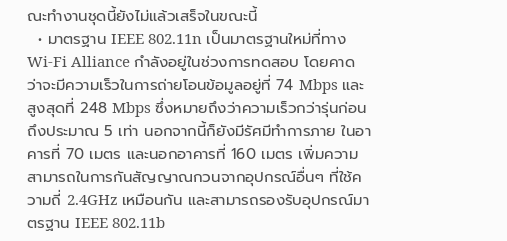ณะทำงานชุดนี้ยังไม่แล้วเสร็จในขณะนี้
  • มาตรฐาน IEEE 802.11n เป็นมาตรฐานใหม่ที่ทางWi-Fi Alliance กำลังอยู่ในช่วงการทดสอบ โดยคาดว่าจะมีความเร็วในการถ่ายโอนข้อมูลอยู่ที่ 74 Mbps และสูงสุดที่ 248 Mbps ซึ่งหมายถึงว่าความเร็วกว่ารุ่นก่อนถึงประมาณ 5 เท่า นอกจากนี้ก็ยังมีรัศมีทำการภาย ในอาคารที่ 70 เมตร และนอกอาคารที่ 160 เมตร เพิ่มความสามารถในการกันสัญญาณกวนจากอุปกรณ์อื่นๆ ที่ใช้ความถี่ 2.4GHz เหมือนกัน และสามารถรองรับอุปกรณ์มาตรฐาน IEEE 802.11b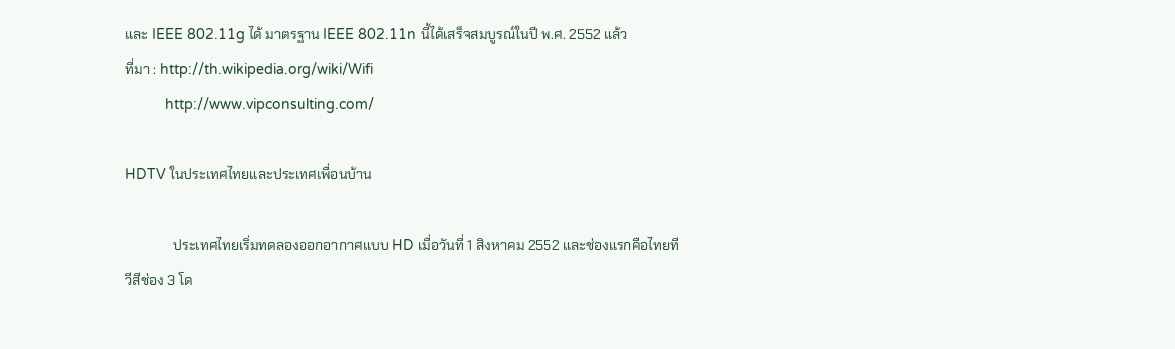และ IEEE 802.11g ได้ มาตรฐาน IEEE 802.11n นี้ได้เสร็จสมบูรณ์ในปี พ.ศ. 2552 แล้ว
ที่มา : http://th.wikipedia.org/wiki/Wifi
          http://www.vipconsulting.com/

HDTV ในประเทศไทยและประเทศเพื่อนบ้าน

              ประเทศไทยเริ่มทดลองออกอากาศแบบ HD เมื่อวันที่ 1 สิงหาคม 2552 และช่องแรกคือไทยทีวีสีช่อง 3 โด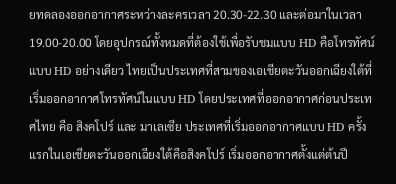ยทดลองออกอากาศระหว่างละครเวลา 20.30-22.30 และต่อมาในเวลา 19.00-20.00 โดยอุปกรณ์ทั้งหมดที่ต้องใช้เพื่อรับชมแบบ HD คือโทรทัศน์แบบ HD อย่างเดียว ไทยเป็นประเทศที่สามของเอเชียตะวันออกเฉียงใต้ที่เริ่มออกอากาศโทรทัศน์ในแบบ HD โดยประเทศที่ออกอากาศก่อนประเทศไทย คือ สิงคโปร์ และ มาเลเซีย ประเทศที่เริ่มออกอากาศแบบ HD ครั้งแรกในเอเชียตะวันออกเฉียงใต้คือสิงคโปร์ เริ่มออกอากาศตั้งแต่ต้นปี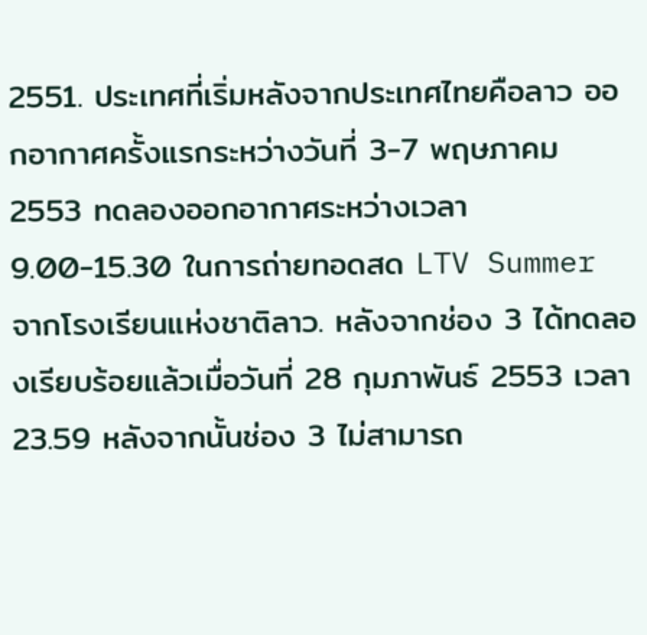2551. ประเทศที่เริ่มหลังจากประเทศไทยคือลาว ออกอากาศครั้งแรกระหว่างวันที่ 3-7 พฤษภาคม 2553 ทดลองออกอากาศระหว่างเวลา 9.00-15.30 ในการถ่ายทอดสด LTV Summer จากโรงเรียนแห่งชาติลาว. หลังจากช่อง 3 ได้ทดลองเรียบร้อยแล้วเมื่อวันที่ 28 กุมภาพันธ์ 2553 เวลา 23.59 หลังจากนั้นช่อง 3 ไม่สามารถ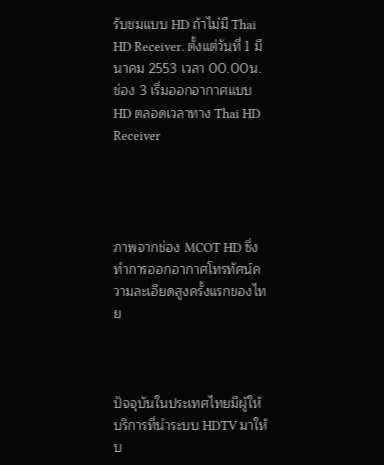รับชมแบบ HD ถ้าไม่มี Thai HD Receiver. ตั้งแต่วันที่ 1 มีนาคม 2553 เวลา 00.00น. ช่อง 3 เริ่มออกอากาศแบบ HD ตลอดเวลาทาง Thai HD Receiver




ภาพจากช่อง MCOT HD ซึ่งทำการออกอากาศโทรทัศน์ความละเอียดสูงครั้งแรกของไทย



ปัจจุบันในประเทศไทยมีผู้ให้บริการที่นำระบบ HDTV มาให้บ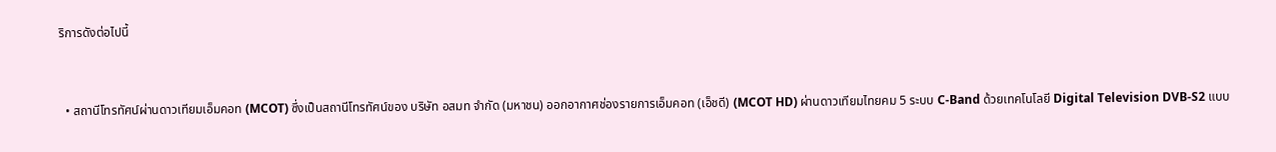ริการดังต่อไปนี้


  • สถานีโทรทัศน์ผ่านดาวเทียมเอ็มคอท (MCOT) ซึ่งเป็นสถานีโทรทัศน์ของ บริษัท อสมท จำกัด (มหาชน) ออกอากาศช่องรายการเอ็มคอท (เอ็ชดี) (MCOT HD) ผ่านดาวเทียมไทยคม 5 ระบบ C-Band ด้วยเทคโนโลยี Digital Television DVB-S2 แบบ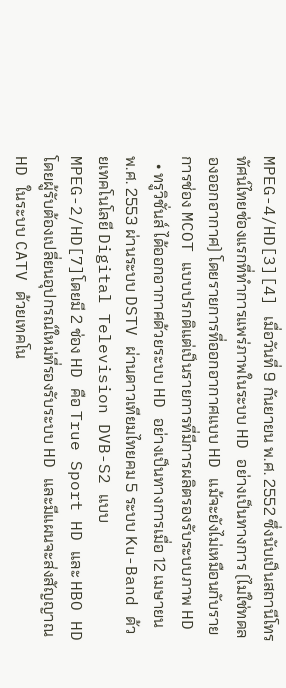MPEG-4/HD[3][4] เมื่อวันที่ 9 กันยายน พ.ศ. 2552 ซึ่งนับเป็นสถานีโทรทัศน์ไทยช่องแรกที่ทำการแพร่ภาพในระบบ HD อย่างเป็นทางการ (ไม่ใช่ทดลองออกอากาศ) โดยรายการที่ออกอากาศแบบ HD แม้จะยังไม่เหมือนกับรายการช่อง MCOT แบบปรกติแต่เป็นรายการที่มีการผลิตรองรับระบบภาพ HD
  • ทรูวิชั่นส์ ได้ออกอากาศด้วยระบบ HD อย่างเป็นทางการเมื่อ 12 เมษายน พ.ศ. 2553 ผ่านระบบ DSTV ผ่านดาวเทียมไทยคม 5 ระบบ Ku-Band ด้วยเทคโนโลยี Digital Television DVB-S2 แบบ MPEG-2/HD[7]โดยมี 2 ช่อง HD คือ True Sport HD และ HBO HD โดยผู้รับต้องเปลี่ยนอุปกรณ์ใหม่ที่รองรับระบบ HD และมีแผนจะส่งสัญญาณ HD ในระบบ CATV ด้วยเทคโน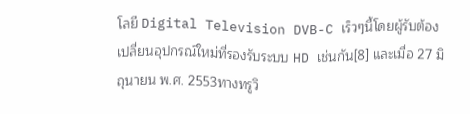โลยี Digital Television DVB-C เร็วๆนี้โดยผู้รับต้องเปลี่ยนอุปกรณ์ใหม่ที่รองรับระบบ HD เช่นกัน[8] และเมื่อ 27 มิถุนายน พ.ศ. 2553ทางทรูวิ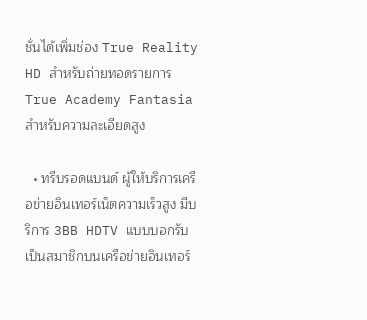ชั่นได้เพิ่มช่อง True Reality HD สำหรับถ่ายทอดรายการ True Academy Fantasia สำหรับความละเอียดสูง

  • ทรีบรอดแบนด์ ผู้ให้บริการเครือข่ายอินเทอร์เน็ตความเร็วสูง มีบริการ 3BB HDTV แบบบอกรับเป็นสมาชิกบนเครือข่ายอินเทอร์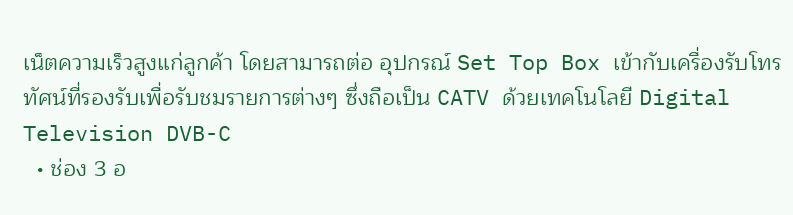เน็ตความเร็วสูงแก่ลูกค้า โดยสามารถต่อ อุปกรณ์ Set Top Box เข้ากับเครื่องรับโทรทัศน์ที่รองรับเพื่อรับชมรายการต่างๆ ซึ่งถือเป็น CATV ด้วยเทคโนโลยี Digital Television DVB-C
  • ช่อง 3 อ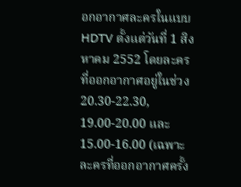อกอากาศละครในแบบ HDTV ตั้งแต่วันที่ 1 สิงหาคม 2552 โดยละครที่ออกอากาศอยู่ในช่วง 20.30-22.30, 19.00-20.00 และ 15.00-16.00 (เฉพาะละครที่ออกอากาศครั้ง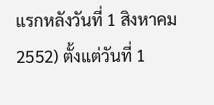แรกหลังวันที่ 1 สิงหาคม 2552) ตั้งแต่วันที่ 1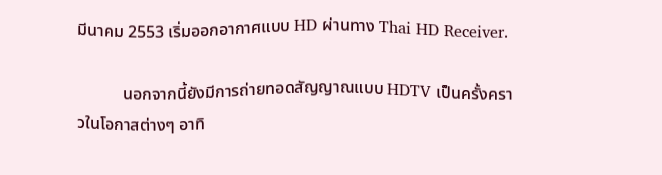มีนาคม 2553 เริ่มออกอากาศแบบ HD ผ่านทาง Thai HD Receiver.

           นอกจากนี้ยังมีการถ่ายทอดสัญญาณแบบ HDTV เป็นครั้งคราวในโอกาสต่างๆ อาทิ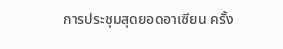การประชุมสุดยอดอาเซียน ครั้ง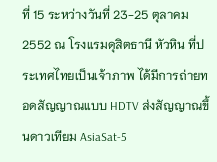ที่ 15 ระหว่างวันที่ 23-25 ตุลาคม 2552 ณ โรงแรมดุสิตธานี หัวหิน ที่ประเทศไทยเป็นเจ้าภาพ ได้มีการถ่ายทอดสัญญาณแบบ HDTV ส่งสัญญาณขึ้นดาวเทียม AsiaSat-5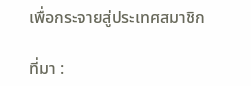เพื่อกระจายสู่ประเทศสมาชิก

ที่มา :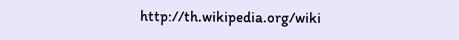http://th.wikipedia.org/wiki